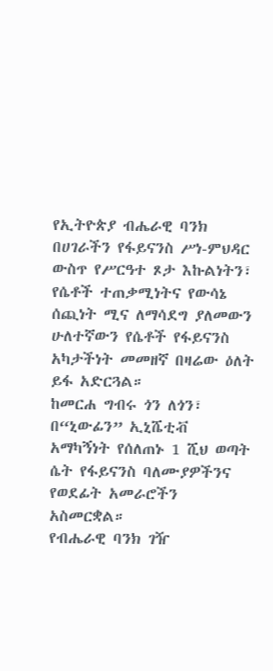የኢትዮጵያ ብሔራዊ ባንክ በሀገራችን የፋይናንስ ሥነ-ምህዳር ውስጥ የሥርዓተ ጾታ እኩልነትን፣ የሴቶች ተጠቃሚነትና የውሳኔ ሰጪነት ሚና ለማሳደግ ያለመውን ሁለተኛውን የሴቶች የፋይናንስ አካታችነት መመዘኛ በዛሬው ዕለት ይፋ አድርጓል።
ከመርሐ ግብሩ ጎን ለጎን፣ በ“ኒውፊን” ኢኒሼቲቭ አማካኝነት የሰለጠኑ 1 ሺህ ወጣት ሴት የፋይናንስ ባለሙያዎችንና የወደፊት አመራሮችን አስመርቋል።
የብሔራዊ ባንክ ገዥ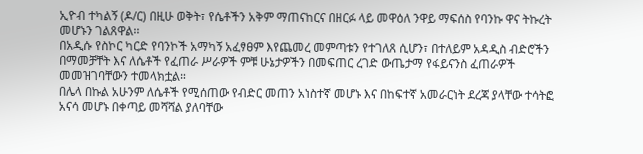ኢዮብ ተካልኝ (ዶ/ር) በዚሁ ወቅት፣ የሴቶችን አቅም ማጠናከርና በዘርፉ ላይ መዋዕለ ንዋይ ማፍሰስ የባንኩ ዋና ትኩረት መሆኑን ገልጸዋል፡፡
በአዲሱ የስኮር ካርድ የባንኮች አማካኝ አፈፃፀም እየጨመረ መምጣቱን የተገለጸ ሲሆን፣ በተለይም አዳዲስ ብድሮችን በማመቻቸት እና ለሴቶች የፈጠራ ሥራዎች ምቹ ሁኔታዎችን በመፍጠር ረገድ ውጤታማ የፋይናንስ ፈጠራዎች መመዝገባቸውን ተመላክቷል።
በሌላ በኩል አሁንም ለሴቶች የሚሰጠው የብድር መጠን አነስተኛ መሆኑ እና በከፍተኛ አመራርነት ደረጃ ያላቸው ተሳትፎ አናሳ መሆኑ በቀጣይ መሻሻል ያለባቸው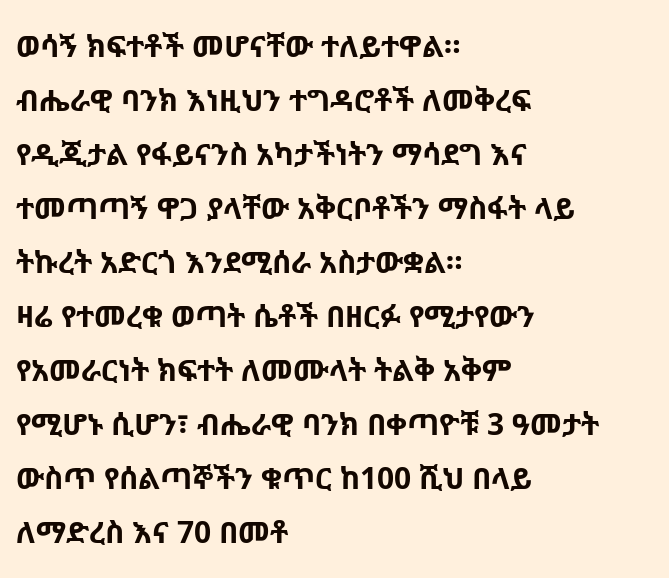ወሳኝ ክፍተቶች መሆናቸው ተለይተዋል።
ብሔራዊ ባንክ እነዚህን ተግዳሮቶች ለመቅረፍ የዲጂታል የፋይናንስ አካታችነትን ማሳደግ እና ተመጣጣኝ ዋጋ ያላቸው አቅርቦቶችን ማስፋት ላይ ትኩረት አድርጎ እንደሚሰራ አስታውቋል።
ዛሬ የተመረቁ ወጣት ሴቶች በዘርፉ የሚታየውን የአመራርነት ክፍተት ለመሙላት ትልቅ አቅም የሚሆኑ ሲሆን፣ ብሔራዊ ባንክ በቀጣዮቹ 3 ዓመታት ውስጥ የሰልጣኞችን ቁጥር ከ100 ሺህ በላይ ለማድረስ እና 70 በመቶ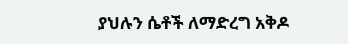ያህሉን ሴቶች ለማድረግ አቅዶ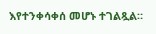እየተንቀሳቀሰ መሆኑ ተገልጿል።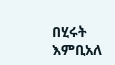በሂሩት እምቢአለ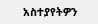አስተያየትዎን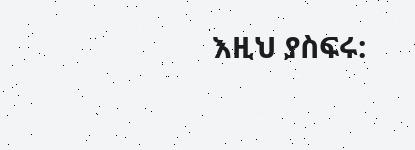እዚህ ያስፍሩ: